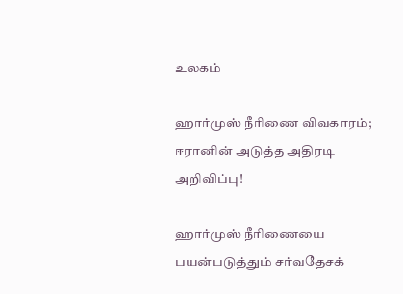உலகம்

ஹார்முஸ் நீரிணை விவகாரம்; ஈரானின் அடுத்த அதிரடி அறிவிப்பு!

ஹார்முஸ் நீரிணையை பயன்படுத்தும் சர்வதேசக்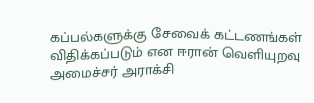கப்பல்களுக்கு சேவைக் கட்டணங்கள் விதிக்கப்படும் என ஈரான் வெளியுறவு அமைச்சர் அராக்சி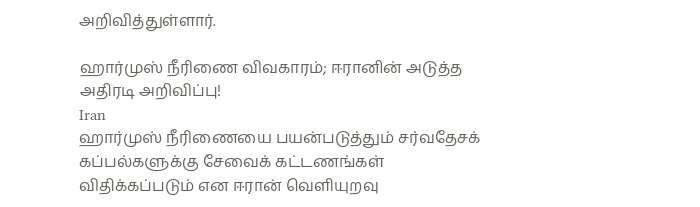அறிவித்துள்ளார்.

ஹார்முஸ் நீரிணை விவகாரம்; ஈரானின் அடுத்த அதிரடி அறிவிப்பு!
Iran
ஹார்முஸ் நீரிணையை பயன்படுத்தும் சர்வதேசக் கப்பல்களுக்கு சேவைக் கட்டணங்கள் விதிக்கப்படும் என ஈரான் வெளியுறவு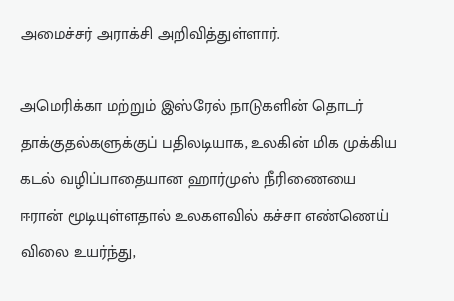அமைச்சர் அராக்சி அறிவித்துள்ளார்.

அமெரிக்கா மற்றும் இஸ்ரேல் நாடுகளின் தொடர் தாக்குதல்களுக்குப் பதிலடியாக, உலகின் மிக முக்கிய கடல் வழிப்பாதையான ஹார்முஸ் நீரிணையை ஈரான் மூடியுள்ளதால் உலகளவில் கச்சா எண்ணெய் விலை உயர்ந்து,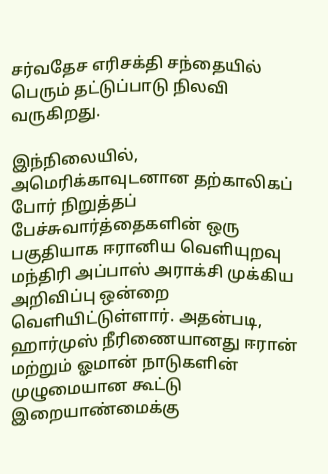சர்வதேச எரிசக்தி சந்தையில் பெரும் தட்டுப்பாடு நிலவி வருகிறது.

இந்நிலையில், அமெரிக்காவுடனான தற்காலிகப் போர் நிறுத்தப் பேச்சுவார்த்தைகளின் ஒரு பகுதியாக ஈரானிய வெளியுறவு மந்திரி அப்பாஸ் அராக்சி முக்கிய அறிவிப்பு ஒன்றை வெளியிட்டுள்ளார். அதன்படி, ஹார்முஸ் நீரிணையானது ஈரான் மற்றும் ஓமான் நாடுகளின் முழுமையான கூட்டு இறையாண்மைக்கு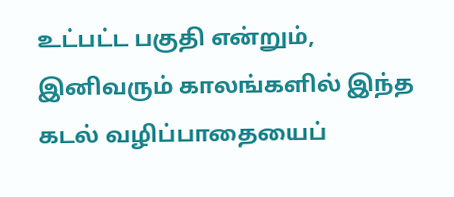உட்பட்ட பகுதி என்றும், இனிவரும் காலங்களில் இந்த கடல் வழிப்பாதையைப்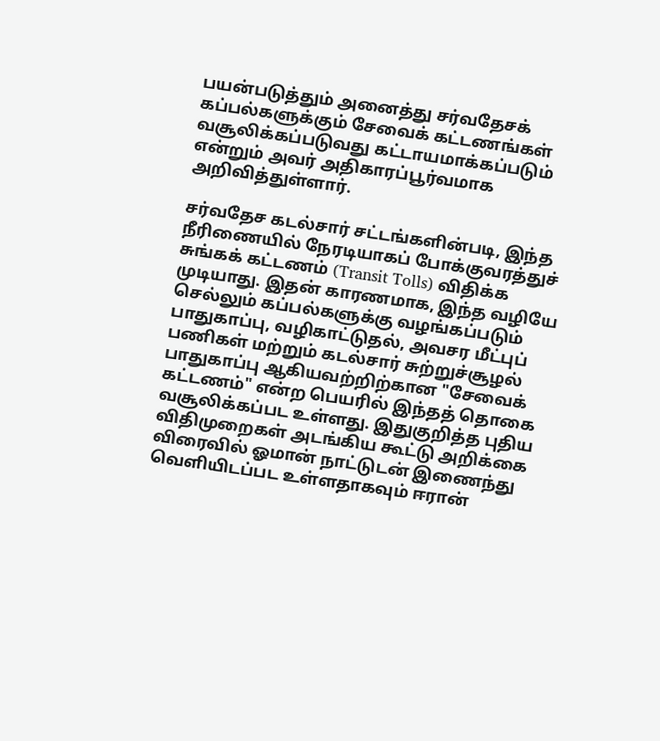பயன்படுத்தும் அனைத்து சர்வதேசக் கப்பல்களுக்கும் சேவைக் கட்டணங்கள் வசூலிக்கப்படுவது கட்டாயமாக்கப்படும் என்றும் அவர் அதிகாரப்பூர்வமாக அறிவித்துள்ளார்.

சர்வதேச கடல்சார் சட்டங்களின்படி, இந்த நீரிணையில் நேரடியாகப் போக்குவரத்துச் சுங்கக் கட்டணம் (Transit Tolls) விதிக்க முடியாது. இதன் காரணமாக, இந்த வழியே செல்லும் கப்பல்களுக்கு வழங்கப்படும் பாதுகாப்பு, வழிகாட்டுதல், அவசர மீட்புப் பணிகள் மற்றும் கடல்சார் சுற்றுச்சூழல் பாதுகாப்பு ஆகியவற்றிற்கான "சேவைக் கட்டணம்" என்ற பெயரில் இந்தத் தொகை வசூலிக்கப்பட உள்ளது. இதுகுறித்த புதிய விதிமுறைகள் அடங்கிய கூட்டு அறிக்கை விரைவில் ஓமான் நாட்டுடன் இணைந்து வெளியிடப்பட உள்ளதாகவும் ஈரான்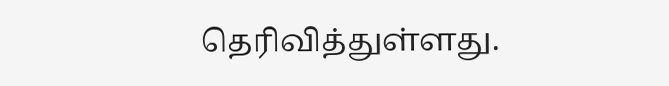தெரிவித்துள்ளது.